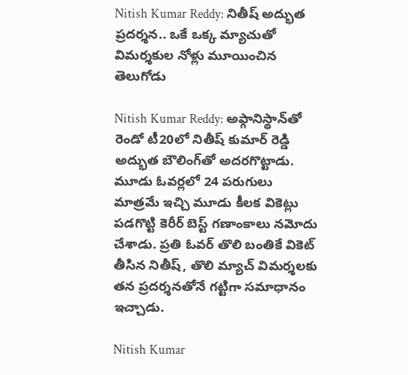Nitish Kumar Reddy: నితీష్ అద్భుత ప్రదర్శన.. ఒకే ఒక్క మ్యాచుతో విమర్శకుల నోళ్లు మూయించిన తెలుగోడు

Nitish Kumar Reddy: అఫ్గానిస్థాన్‌తో రెండో టీ20లో నితీష్ కుమార్ రెడ్డి అద్భుత బౌలింగ్‌తో అదరగొట్టాడు. మూడు ఓవర్లలో 24 పరుగులు మాత్రమే ఇచ్చి మూడు కీలక వికెట్లు పడగొట్టి కెరీర్ బెస్ట్ గణాంకాలు నమోదు చేశాడు. ప్రతి ఓవర్ తొలి బంతికే వికెట్ తీసిన నితీష్, తొలి మ్యాచ్ విమర్శలకు తన ప్రదర్శనతోనే గట్టిగా సమాధానం ఇచ్చాడు.

Nitish Kumar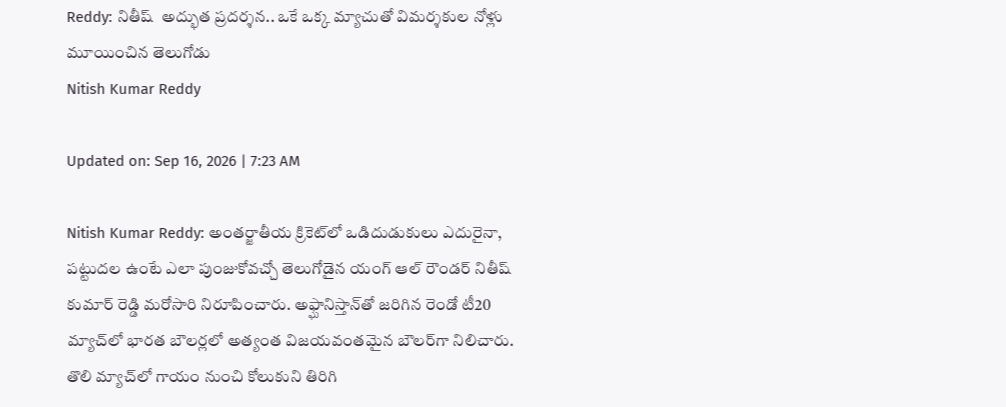Reddy: నితీష్  అద్భుత ప్రదర్శన.. ఒకే ఒక్క మ్యాచుతో విమర్శకుల నోళ్లు మూయించిన తెలుగోడు
Nitish Kumar Reddy

Updated on: Sep 16, 2026 | 7:23 AM

Nitish Kumar Reddy: అంతర్జాతీయ క్రికెట్‌లో ఒడిదుడుకులు ఎదురైనా, పట్టుదల ఉంటే ఎలా పుంజుకోవచ్చో తెలుగోడైన యంగ్ ఆల్ రౌండర్ నితీష్ కుమార్ రెడ్డి మరోసారి నిరూపించారు. అఫ్ఘానిస్తాన్‌తో జరిగిన రెండో టీ20 మ్యాచ్‌లో భారత బౌలర్లలో అత్యంత విజయవంతమైన బౌలర్‌గా నిలిచారు. తొలి మ్యాచ్‌లో గాయం నుంచి కోలుకుని తిరిగి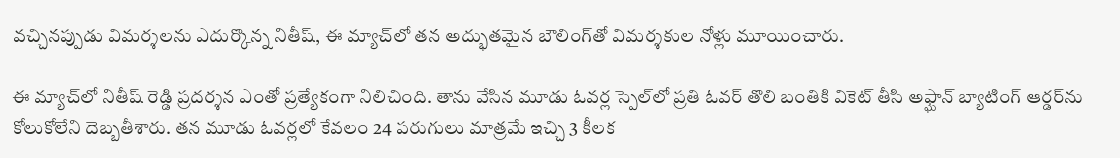వచ్చినప్పుడు విమర్శలను ఎదుర్కొన్న నితీష్, ఈ మ్యాచ్‌లో తన అద్భుతమైన బౌలింగ్‌తో విమర్శకుల నోళ్లు మూయించారు.

ఈ మ్యాచ్‌లో నితీష్ రెడ్డి ప్రదర్శన ఎంతో ప్రత్యేకంగా నిలిచింది. తాను వేసిన మూడు ఓవర్ల స్పెల్‌లో ప్రతి ఓవర్ తొలి బంతికి వికెట్ తీసి అఫ్ఘాన్ బ్యాటింగ్ ఆర్డర్‌ను కోలుకోలేని దెబ్బతీశారు. తన మూడు ఓవర్లలో కేవలం 24 పరుగులు మాత్రమే ఇచ్చి 3 కీలక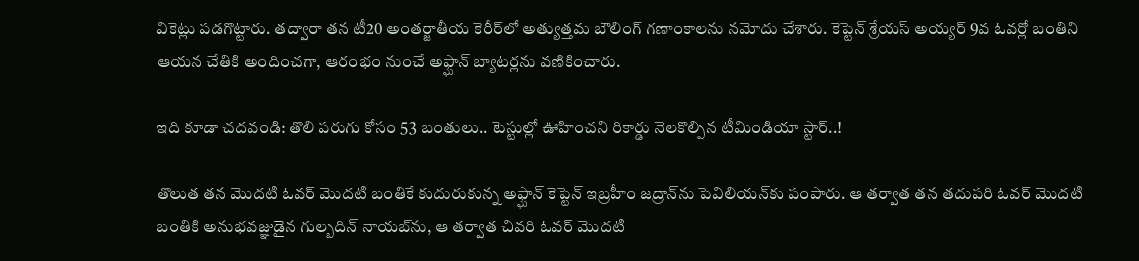వికెట్లు పడగొట్టారు. తద్వారా తన టీ20 అంతర్జాతీయ కెరీర్‌లో అత్యుత్తమ బౌలింగ్ గణాంకాలను నమోదు చేశారు. కెప్టెన్ శ్రేయస్ అయ్యర్ 9వ ఓవర్లో బంతిని ఆయన చేతికి అందించగా, ఆరంభం నుంచే అఫ్ఘాన్ బ్యాటర్లను వణికించారు.

ఇది కూడా చదవండి: తొలి పరుగు కోసం 53 బంతులు.. టెస్టుల్లో ఊహించని రికార్డు నెలకొల్పిన టీమిండియా స్టార్..!

తొలుత తన మొదటి ఓవర్ మొదటి బంతికే కుదురుకున్న అఫ్ఘాన్ కెప్టెన్ ఇబ్రహీం జద్రాన్‌ను పెవిలియన్‌కు పంపారు. ఆ తర్వాత తన తదుపరి ఓవర్ మొదటి బంతికి అనుభవజ్ఞుడైన గుల్బదిన్ నాయబ్‌ను, ఆ తర్వాత చివరి ఓవర్ మొదటి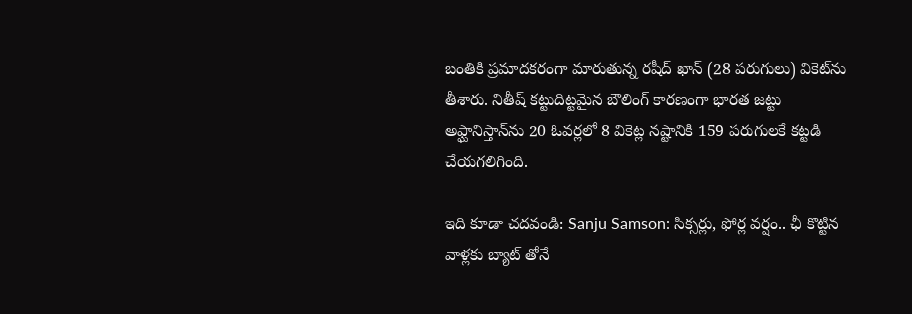బంతికి ప్రమాదకరంగా మారుతున్న రషీద్ ఖాన్ (28 పరుగులు) వికెట్‌ను తీశారు. నితీష్ కట్టుదిట్టమైన బౌలింగ్ కారణంగా భారత జట్టు అఫ్ఘానిస్తాన్‌ను 20 ఓవర్లలో 8 వికెట్ల నష్టానికి 159 పరుగులకే కట్టడి చేయగలిగింది.

ఇది కూడా చదవండి: Sanju Samson: సిక్సర్లు, ఫోర్ల వర్షం.. ఛీ కొట్టిన వాళ్లకు బ్యాట్ తోనే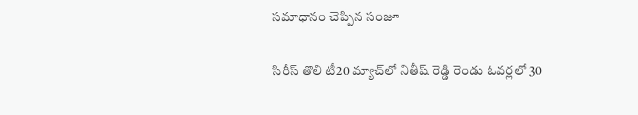సమాధానం చెప్పిన సంజూ

సిరీస్ తొలి టీ20 మ్యాచ్‌లో నితీష్ రెడ్డి రెండు ఓవర్లలో 30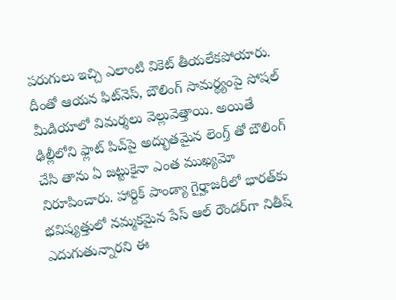పరుగులు ఇచ్చి ఎలాంటి వికెట్ తీయలేకపోయారు. దీంతో ఆయన ఫిట్‌నెస్, బౌలింగ్ సామర్థ్యంపై సోషల్ మీడియాలో విమర్శలు వెల్లువెత్తాయి. అయితే ఢిల్లీలోని ఫ్లాట్ పిచ్‌పై అద్భుతమైన లెంగ్త్ తో బౌలింగ్ చేసి తాను ఏ జట్టుకైనా ఎంత ముఖ్యమో నిరూపించారు. హార్దిక్ పాండ్యా గైర్హాజరీలో భారత్‌కు భవిష్యత్తులో నమ్మకమైన పేస్ ఆల్ రౌండర్‌గా నితీష్ ఎదుగుతున్నారని ఈ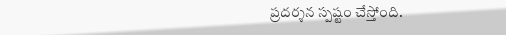ప్రదర్శన స్పష్టం చేస్తోంది.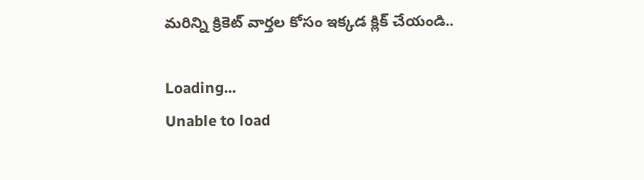మరిన్ని క్రికెట్ వార్తల కోసం ఇక్కడ క్లిక్ చేయండి..

Loading...
Unable to load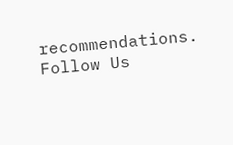recommendations.
Follow Us